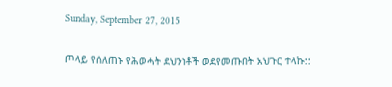Sunday, September 27, 2015

ጦላይ የሰለጠኑ የሕወሓት ደህንነቶች ወደየመጡበት አህጉር ተላኩ::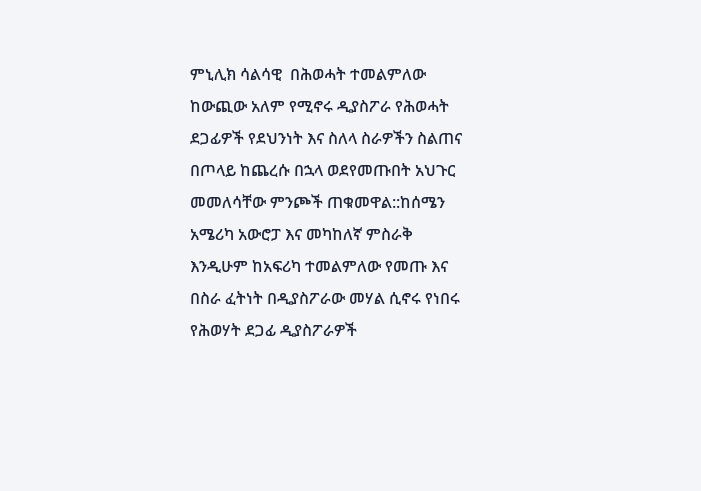ምኒሊክ ሳልሳዊ  በሕወሓት ተመልምለው ከውጪው አለም የሚኖሩ ዲያስፖራ የሕወሓት ደጋፊዎች የደህንነት እና ስለላ ስራዎችን ስልጠና በጦላይ ከጨረሱ በኋላ ወደየመጡበት አህጉር መመለሳቸው ምንጮች ጠቁመዋል::ከሰሜን አሜሪካ አውሮፓ እና መካከለኛ ምስራቅ እንዲሁም ከአፍሪካ ተመልምለው የመጡ እና በስራ ፈትነት በዲያስፖራው መሃል ሲኖሩ የነበሩ የሕወሃት ደጋፊ ዲያስፖራዎች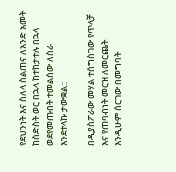የደህንነት እና ስለላ ስልጠና ለአንድ አመት ከስድስት ወር በኋላ ከተከታተሉ በኋላ ወደየመጡበት ተመልሰው ለስራ እንደተላኩ ታውቋል::

በዲያስፖራው መሃል ተሰግስገው የጥላቻ እና የጠባብነት መርዝ ለመርጨት እንዲሁም ሰርገው በመግባት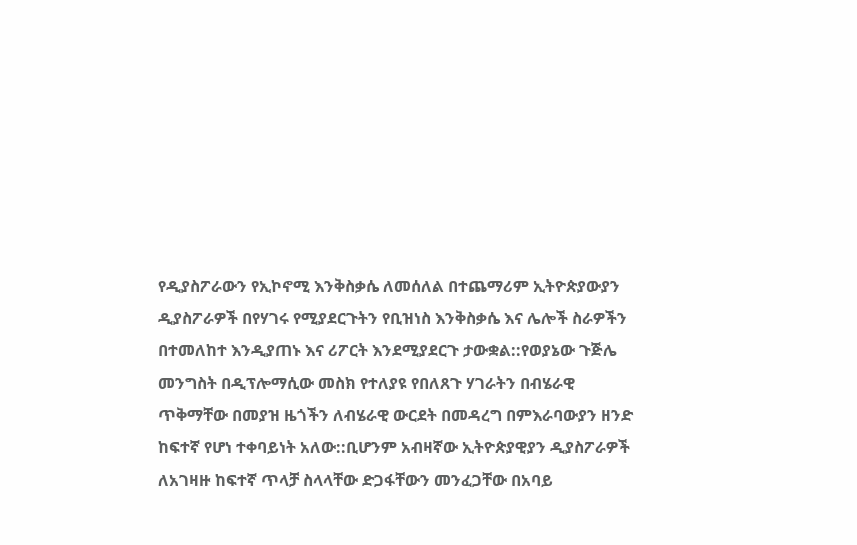የዲያስፖራውን የኢኮኖሚ እንቅስቃሴ ለመሰለል በተጨማሪም ኢትዮጵያውያን ዲያስፖራዎች በየሃገሩ የሚያደርጉትን የቢዝነስ እንቅስቃሴ እና ሌሎች ስራዎችን በተመለከተ እንዲያጠኑ እና ሪፖርት እንደሚያደርጉ ታውቋል::የወያኔው ጉጅሌ መንግስት በዲፕሎማሲው መስክ የተለያዩ የበለጸጉ ሃገራትን በብሄራዊ ጥቅማቸው በመያዝ ዜጎችን ለብሄራዊ ውርደት በመዳረግ በምእራባውያን ዘንድ ከፍተኛ የሆነ ተቀባይነት አለው::ቢሆንም አብዛኛው ኢትዮጵያዊያን ዲያስፖራዎች ለአገዛዙ ከፍተኛ ጥላቻ ስላላቸው ድጋፋቸውን መንፈጋቸው በአባይ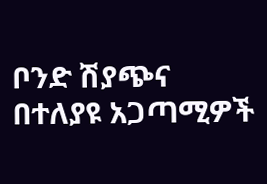ቦንድ ሽያጭና በተለያዩ አጋጣሚዎች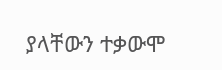ያላቸውን ተቃውሞ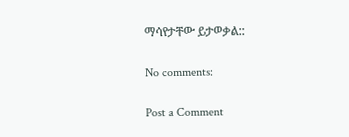ማሳየታቸው ይታወቃል::

No comments:

Post a Comment